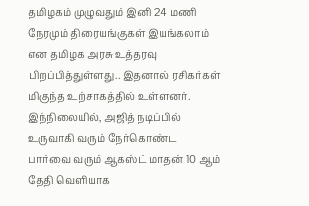தமிழகம் முழுவதும் இனி 24 மணி நேரமும் திரையங்குகள் இயங்கலாம் என தமிழக அரசு உத்தரவு பிறப்பித்துள்ளது.. இதனால் ரசிகர்கள் மிகுந்த உற்சாகத்தில் உள்ளனர்.
இந்நிலையில், அஜித் நடிப்பில் உருவாகி வரும் நேர்கொண்ட பார்வை வரும் ஆகஸ்ட் மாதன் 10 ஆம் தேதி வெளியாக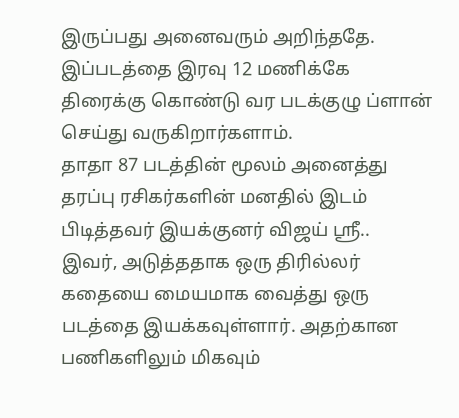இருப்பது அனைவரும் அறிந்ததே.
இப்படத்தை இரவு 12 மணிக்கே திரைக்கு கொண்டு வர படக்குழு ப்ளான் செய்து வருகிறார்களாம்.
தாதா 87 படத்தின் மூலம் அனைத்து தரப்பு ரசிகர்களின் மனதில் இடம் பிடித்தவர் இயக்குனர் விஜய் ஸ்ரீ..
இவர், அடுத்ததாக ஒரு திரில்லர் கதையை மையமாக வைத்து ஒரு படத்தை இயக்கவுள்ளார். அதற்கான பணிகளிலும் மிகவும்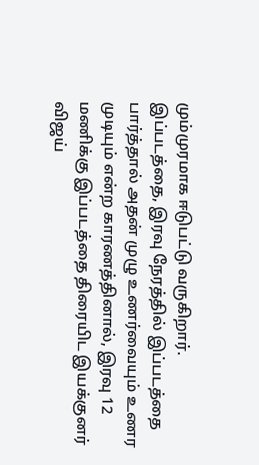மும்முரமாக ஈடுபட்டு வருகிறார்.
இப்படத்தை, இரவு நேரத்தில் இப்படத்தை பார்த்தால் அதன் முழு உணர்வையும் உணர முடியும் என்ற காரணத்தினால், இரவு 12 மணிக்கு இப்படத்தை திரையிட இயக்குனர் விஜய்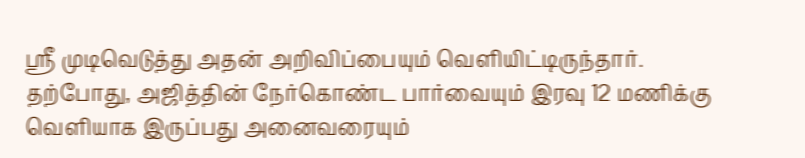ஸ்ரீ முடிவெடுத்து அதன் அறிவிப்பையும் வெளியிட்டிருந்தார்.
தற்போது, அஜித்தின் நேர்கொண்ட பார்வையும் இரவு 12 மணிக்கு வெளியாக இருப்பது அனைவரையும்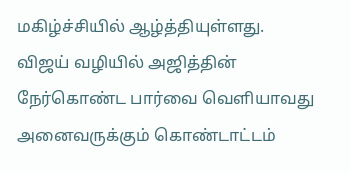மகிழ்ச்சியில் ஆழ்த்தியுள்ளது.
விஜய் வழியில் அஜித்தின் நேர்கொண்ட பார்வை வெளியாவது அனைவருக்கும் கொண்டாட்டம்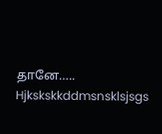தானே…..
Hjkskskkddmsnsklsjsgs